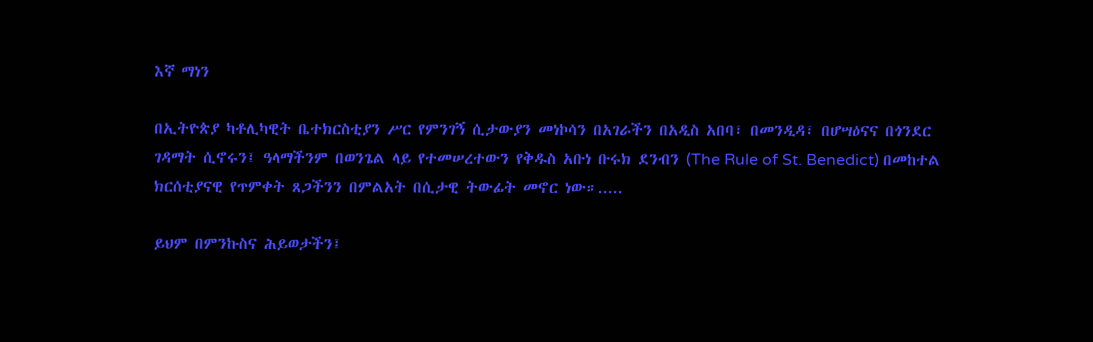እኛ ማነን

በኢትዮጵያ ካቶሊካዊት ቤተክርስቲያን ሥር የምንገኝ ሲታውያን መነኮሳን በአገራችን በአዲስ አበባ፣ በመንዲዳ፣ በሆሣዕናና በጎንደር ገዳማት ሲኖሩን፤ ዓላማችንም በወንጌል ላይ የተመሠረተውን የቅዱስ አቡነ ቡሩክ ደንብን (The Rule of St. Benedict) በመከተል ክርሰቲያናዊ የጥምቀት ጸጋችንን በምልአት በሲታዊ ትውፊት መኖር ነው።.....

ይህም በምንኩስና ሕይወታችን፤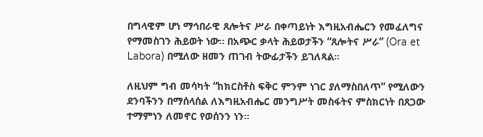በግላዊም ሆነ ማኅበራዊ ጸሎትና ሥራ በቀጣይነት እግዚአብሔርን የመፈለግና የማመስገን ሕይወት ነው። በአጭር ቃላት ሕይወታችን “ጸሎትና ሥራ” (Ora et Labora) በሚለው ዘመን ጠገብ ትውፊታችን ይገለጻል።

ለዚህም ግብ መሳካት “ከክርስቶስ ፍቅር ምንም ነገር ያለማስበለጥ” የሚለውን ደንባችንን በማሰላሰል ለእግዚአብሔር መንግሥት መስፋትና ምስክርነት በጸጋው ተማምነን ለመኖር የወሰንን ነን።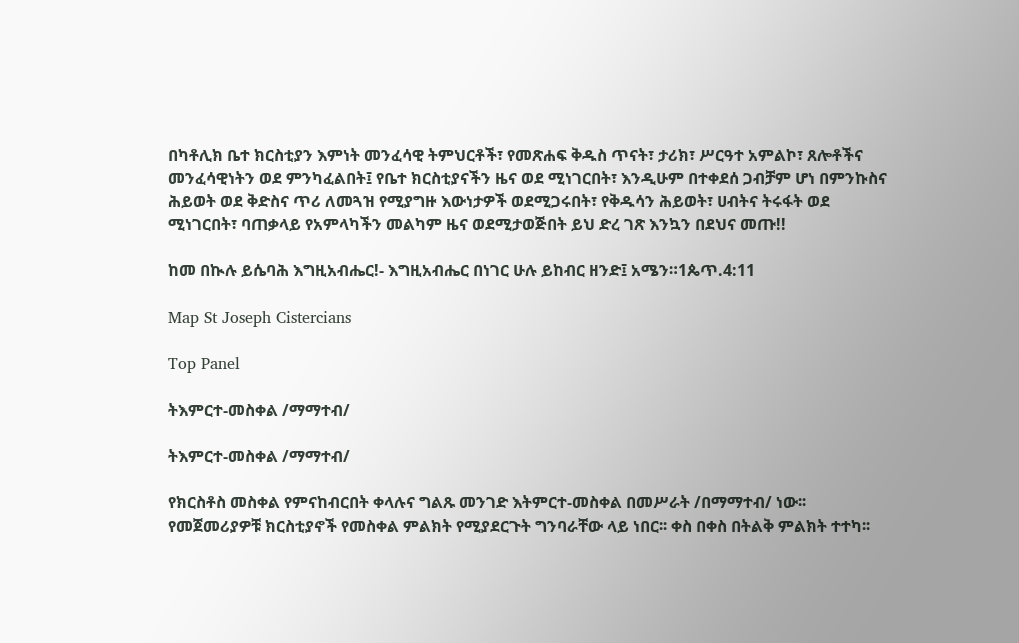በካቶሊክ ቤተ ክርስቲያን እምነት መንፈሳዊ ትምህርቶች፣ የመጽሐፍ ቅዱስ ጥናት፣ ታሪክ፣ ሥርዓተ አምልኮ፣ ጸሎቶችና መንፈሳዊነትን ወደ ምንካፈልበት፤ የቤተ ክርስቲያናችን ዜና ወደ ሚነገርበት፣ እንዲሁም በተቀደሰ ጋብቻም ሆነ በምንኩስና ሕይወት ወደ ቅድስና ጥሪ ለመጓዝ የሚያግዙ እውነታዎች ወደሚጋሩበት፣ የቅዱሳን ሕይወት፣ ሀብትና ትሩፋት ወደ ሚነገርበት፣ ባጠቃላይ የአምላካችን መልካም ዜና ወደሚታወጅበት ይህ ድረ ገጽ እንኳን በደህና መጡ!!

ከመ በኲሉ ይሴባሕ እግዚአብሔር!- እግዚአብሔር በነገር ሁሉ ይከብር ዘንድ፤ አሜን።1ጴጥ.4:11

Map St Joseph Cistercians

Top Panel

ትእምርተ-መስቀል /ማማተብ/

ትእምርተ-መስቀል /ማማተብ/

የክርስቶስ መስቀል የምናከብርበት ቀላሉና ግልጹ መንገድ እትምርተ-መስቀል በመሥራት /በማማተብ/ ነው፡፡ የመጀመሪያዎቹ ክርስቲያኖች የመስቀል ምልክት የሚያደርጉት ግንባራቸው ላይ ነበር፡፡ ቀስ በቀስ በትልቅ ምልክት ተተካ፡፡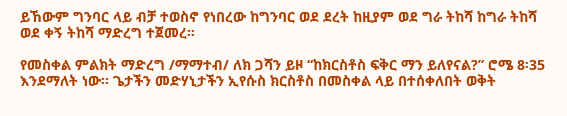ይኸውም ግንባር ላይ ብቻ ተወስኖ የነበረው ከግንባር ወደ ደረት ከዚያም ወደ ግራ ትከሻ ከግራ ትከሻ ወደ ቀኝ ትከሻ ማድረግ ተጀመረ፡፡

የመስቀል ምልክት ማድረግ /ማማተብ/ ለክ ጋሻን ይዞ “ከክርስቶስ ፍቅር ማን ይለየናል?” ሮሜ 8፡35 እንደማለት ነው፡፡ ጌታችን መድሃኒታችን ኢየሱስ ክርስቶስ በመስቀል ላይ በተሰቀለበት ወቅት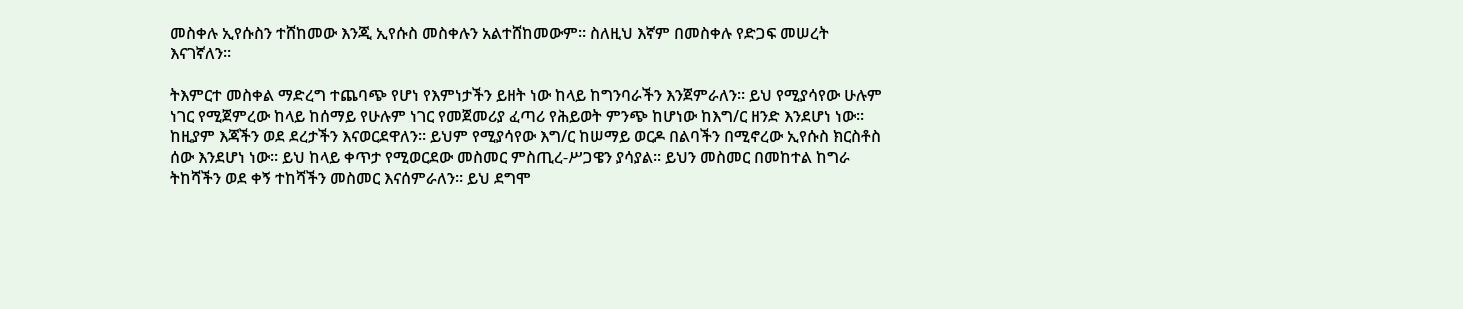መስቀሉ ኢየሱስን ተሸከመው እንጂ ኢየሱስ መስቀሉን አልተሸከመውም፡፡ ስለዚህ እኛም በመስቀሉ የድጋፍ መሠረት እናገኛለን።

ትእምርተ መስቀል ማድረግ ተጨባጭ የሆነ የእምነታችን ይዘት ነው ከላይ ከግንባራችን እንጀምራለን። ይህ የሚያሳየው ሁሉም ነገር የሚጀምረው ከላይ ከሰማይ የሁሉም ነገር የመጀመሪያ ፈጣሪ የሕይወት ምንጭ ከሆነው ከእግ/ር ዘንድ እንደሆነ ነው፡፡ ከዚያም እጃችን ወደ ደረታችን እናወርደዋለን፡፡ ይህም የሚያሳየው እግ/ር ከሠማይ ወርዶ በልባችን በሚኖረው ኢየሱስ ክርስቶስ ሰው እንደሆነ ነው፡፡ ይህ ከላይ ቀጥታ የሚወርደው መስመር ምስጢረ-ሥጋዌን ያሳያል፡፡ ይህን መስመር በመከተል ከግራ ትከሻችን ወደ ቀኝ ተከሻችን መስመር እናሰምራለን። ይህ ደግሞ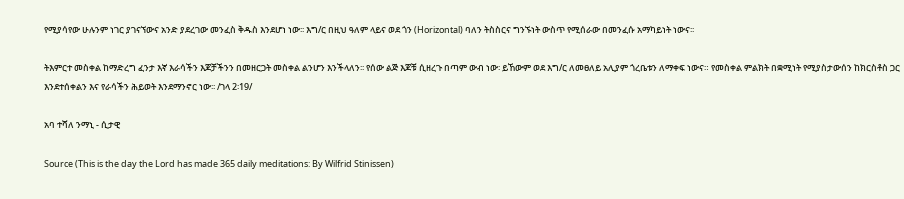የሚያሳየው ሁሉንም ነገር ያገናኘውና አንድ ያደረገው መንፈስ ቅዱስ እንደሆነ ነው፡፡ እግ/ር በዚህ ዓለም ላይና ወደ ጎን (Horizontal) ባለን ትስስርና ግንኙነት ውስጥ የሚሰራው በመንፈሱ አማካይነት ነውና፡፡

ትእምርተ መስቀል ከማድረግ ፈንታ እኛ እራሳችን እጆቻችንን በመዘርጋት መስቀል ልንሆን እንችላለን፡፡ የሰው ልጅ እጆቹ ሲዘረጉ በጣም ውብ ነው፡ ይኸውም ወደ እግ/ር ለመፀለይ አሊያም ጎረቤቱን ለማቀፍ ነውና። የመስቀል ምልክት በቋሚነት የሚያስታውሰን ከክርስቶስ ጋር እንደተሰቀልን እና የራሳችን ሕይወት እንደማንኖር ነው፡፡ /ገላ 2፡19/

አባ ተሻለ ንማኒ - ሲታዊ

Source (This is the day the Lord has made 365 daily meditations: By Wilfrid Stinissen)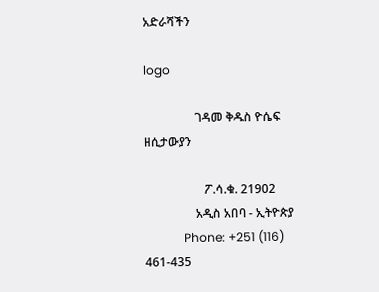አድራሻችን

logo

                 ገዳመ ቅዱስ ዮሴፍ ዘሲታውያን

                    ፖ.ሳ.ቁ. 21902
                 አዲስ አበባ - ኢትዮጵያ
             Phone: +251 (116) 461-435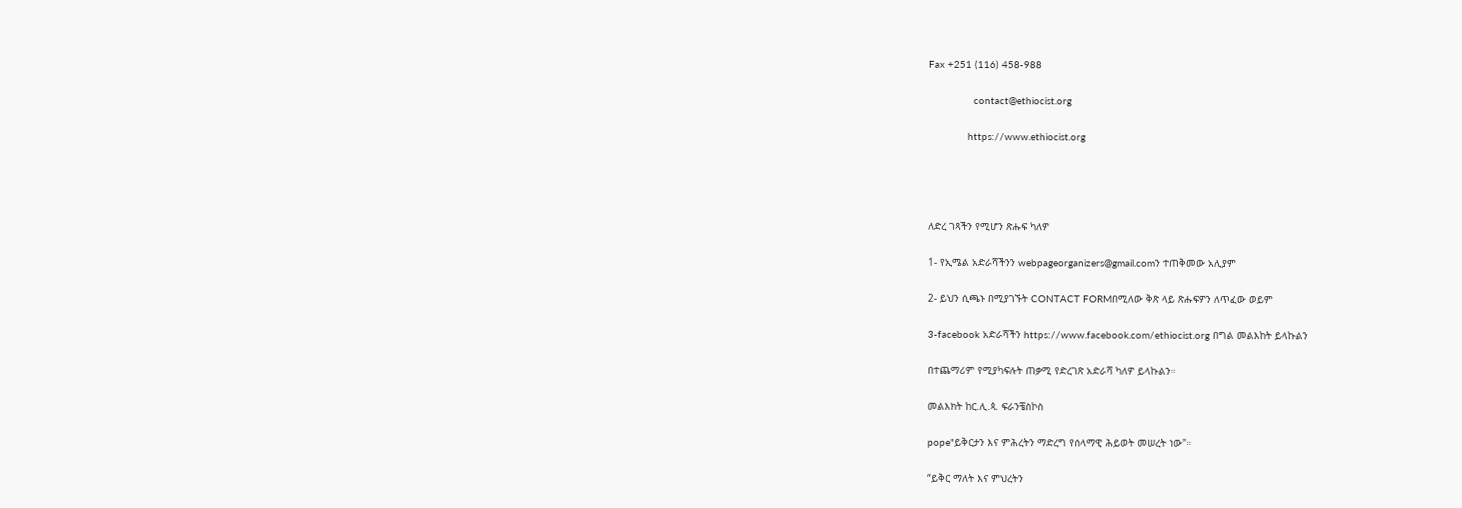Fax +251 (116) 458-988

               contact@ethiocist.org

             https://www.ethiocist.org




ለድረ ገጻችን የሚሆን ጽሑፍ ካለዎ

1- የኢሜል አድራሻችንን webpageorganizers@gmail.comን ተጠቅመው አሊያም

2- ይህን ሲጫኑ በሚያገኙት CONTACT FORMበሚለው ቅጽ ላይ ጽሑፍዎን ለጥፈው ወይም

3-facebook አድራሻችን https://www.facebook.com/ethiocist.org በግል መልእከት ይላኩልን

በተጨማሪም የሚያካፍሉት ጠቃሚ የድረገጽ አድራሻ ካለዎ ይላኩልን።

መልእክት ከር.ሊ.ጳ. ፍራንቼስኮስ

pope"ይቅርታን እና ምሕረትን ማድረግ የሰላማዊ ሕይወት መሠረት ነው"።

“ይቅር ማለት እና ምህረትን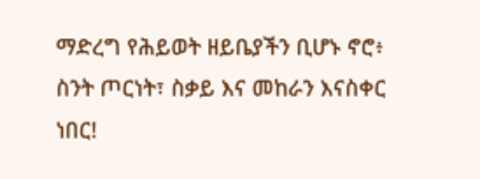ማድረግ የሕይወት ዘይቤያችን ቢሆኑ ኖሮ፥ ስንት ጦርነት፣ ስቃይ እና መከራን እናስቀር ነበር!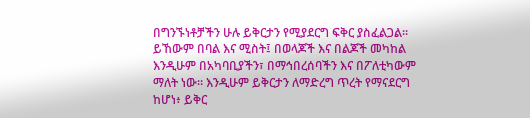በግንኙነቶቻችን ሁሉ ይቅርታን የሚያደርግ ፍቅር ያስፈልጋል። ይኸውም በባል እና ሚስት፤ በወላጆች እና በልጆች መካከል እንዲሁም በአካባቢያችን፣ በማኅበረሰባችን እና በፖለቲካውም ማለት ነው። እንዲሁም ይቅርታን ለማድረግ ጥረት የማናደርግ ከሆነ፥ ይቅር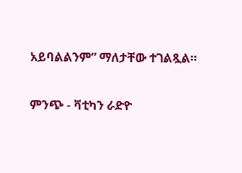አይባልልንም” ማለታቸው ተገልጿል።

ምንጭ - ቫቲካን ራድዮ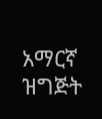አማርኛ ዝግጅት